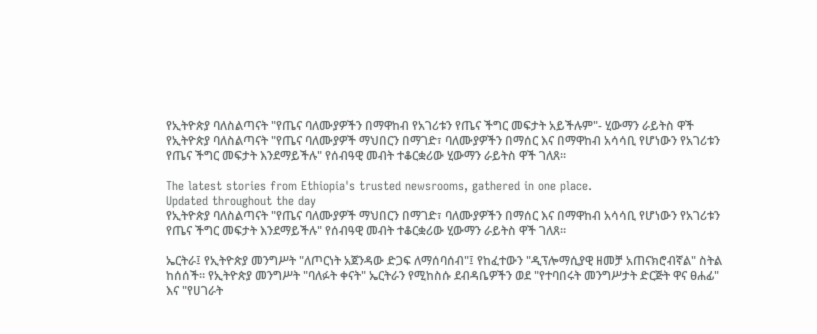የኢትዮጵያ ባለስልጣናት "የጤና ባለሙያዎችን በማዋከብ የአገሪቱን የጤና ችግር መፍታት አይችሉም"- ሂውማን ራይትስ ዋች
የኢትዮጵያ ባለስልጣናት "የጤና ባለሙያዎች ማህበርን በማገድ፣ ባለሙያዎችን በማሰር እና በማዋከብ አሳሳቢ የሆነውን የአገሪቱን የጤና ችግር መፍታት እንደማይችሉ" የሰብዓዊ መብት ተቆርቋሪው ሂውማን ራይትስ ዋች ገለጸ።

The latest stories from Ethiopia's trusted newsrooms, gathered in one place.
Updated throughout the day
የኢትዮጵያ ባለስልጣናት "የጤና ባለሙያዎች ማህበርን በማገድ፣ ባለሙያዎችን በማሰር እና በማዋከብ አሳሳቢ የሆነውን የአገሪቱን የጤና ችግር መፍታት እንደማይችሉ" የሰብዓዊ መብት ተቆርቋሪው ሂውማን ራይትስ ዋች ገለጸ።

ኤርትራ፤ የኢትዮጵያ መንግሥት "ለጦርነት አጀንዳው ድጋፍ ለማሰባሰብ"፤ የከፈተውን "ዲፕሎማሲያዊ ዘመቻ አጠናክሮብኛል" ስትል ከሰሰች። የኢትዮጵያ መንግሥት "ባለፉት ቀናት" ኤርትራን የሚከስሱ ደብዳቤዎችን ወደ "የተባበሩት መንግሥታት ድርጅት ዋና ፀሐፊ" እና "የሀገራት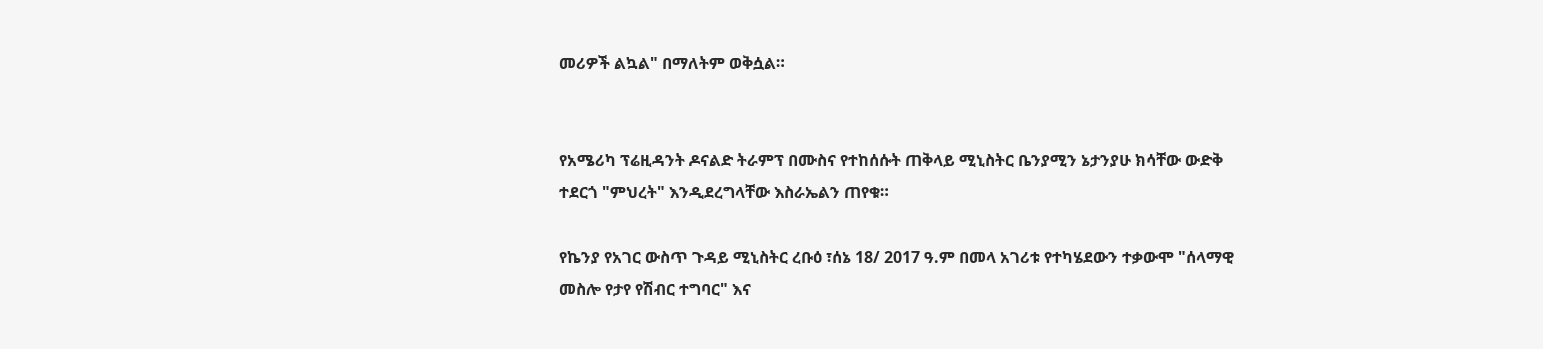መሪዎች ልኳል" በማለትም ወቅሷል።


የአሜሪካ ፕሬዚዳንት ዶናልድ ትራምፕ በሙስና የተከሰሱት ጠቅላይ ሚኒስትር ቤንያሚን ኔታንያሁ ክሳቸው ውድቅ ተደርጎ "ምህረት" እንዲደረግላቸው እስራኤልን ጠየቁ።

የኬንያ የአገር ውስጥ ጉዳይ ሚኒስትር ረቡዕ ፣ሰኔ 18/ 2017 ዓ.ም በመላ አገሪቱ የተካሄደውን ተቃውሞ "ሰላማዊ መስሎ የታየ የሽብር ተግባር" እና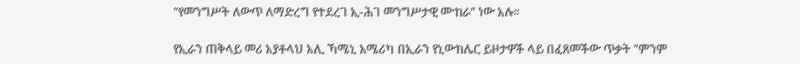"የመንግሥት ለውጥ ለማድረግ የተደረገ ኢ-ሕገ መንግሥታዊ ሙከራ" ነው አሉ።

የኢራን ጠቅላይ መሪ አያቶላህ አሊ ኻሜኒ አሜሪካ በኢራን የኒውክሌር ይዞታዎች ላይ በፈጸመችው ጥቃት "ምንም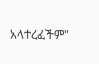አላተረፈችም"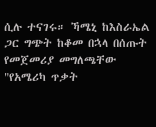ሲሉ ተናገሩ። ኻሜኒ ከእስራኤል ጋር ግጭት ከቆመ በኋላ በሰጡት የመጀመሪያ መግለጫቸው "የአሜሪካ ጥቃት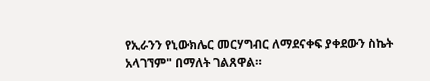የኢራንን የኒውክሌር መርሃግብር ለማደናቀፍ ያቀደውን ስኬት አላገኘም" በማለት ገልጸዋል።